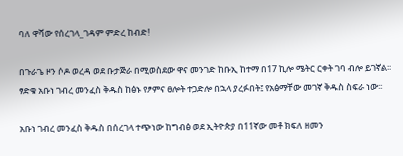ባለ ዋሻው የሰረገላ_ገዳም ምድረ ከብድ!

በጉራጌ ዞን ሶዶ ወረዳ ወደ ቡታጅራ በሚወስደው ዋና መንገድ ከቡኢ ከተማ በ17 ኪሎ ሜትር ርቀት ገባ ብሎ ይገኛል፡፡ፃድቁ አቡነ ገብረ መንፈስ ቅዱስ ከፅኑ የፆምና ፀሎት ተጋድሎ በኋላ ያረፉበት፤ የአፅማቸው መገኛ ቅዱስ ስፍራ ነው፡፡

አቡነ ገብረ መንፈስ ቅዱስ በሰረገላ ተጭነው ከግብፅ ወደ ኢትዮጵያ በ11ኛው መቶ ክፍለ ዘመን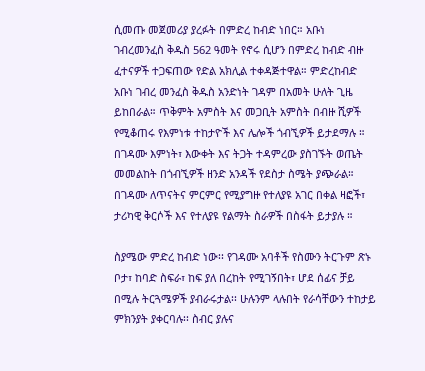ሲመጡ መጀመሪያ ያረፉት በምድረ ከብድ ነበር። አቡነ ገብረመንፈስ ቅዱስ 562 ዓመት የኖሩ ሲሆን በምድረ ከብድ ብዙ ፈተናዎች ተጋፍጠው የድል አክሊል ተቀዳጅተዋል። ምድረከብድ አቡነ ገብረ መንፈስ ቅዱስ አንድነት ገዳም በአመት ሁለት ጊዜ ይከበራል። ጥቅምት አምስት እና መጋቢት አምስት በብዙ ሺዎች የሚቆጠሩ የእምነቱ ተከታዮች እና ሌሎች ጎብኚዎች ይታደማሉ ። በገዳሙ እምነት፣ እውቀት እና ትጋት ተዳምረው ያስገኙት ወጤት መመልከት በጎብኚዎች ዘንድ አንዳች የደስታ ስሜት ያጭራል። በገዳሙ ለጥናትና ምርምር የሚያግዙ የተለያዩ አገር በቀል ዛፎች፣ ታሪካዊ ቅርሶች እና የተለያዩ የልማት ስራዎች በስፋት ይታያሉ ።

ስያሜው ምድረ ከብድ ነው፡፡ የገዳሙ አባቶች የስሙን ትርጉም ጽኑ ቦታ፣ ከባድ ስፍራ፣ ከፍ ያለ በረከት የሚገኝበት፣ ሆደ ሰፊና ቻይ በሚሉ ትርጓሜዎች ያብራሩታል፡፡ ሁሉንም ላሉበት የራሳቸውን ተከታይ ምክንያት ያቀርባሉ፡፡ ስብር ያሉና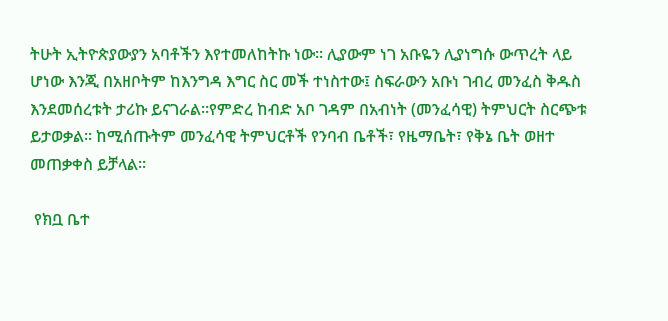ትሁት ኢትዮጵያውያን አባቶችን እየተመለከትኩ ነው፡፡ ሊያውም ነገ አቡዬን ሊያነግሱ ውጥረት ላይ ሆነው እንጂ በአዘቦትም ከእንግዳ እግር ስር መች ተነስተው፤ ስፍራውን አቡነ ገብረ መንፈስ ቅዱስ እንደመሰረቱት ታሪኩ ይናገራል፡፡የምድረ ከብድ አቦ ገዳም በአብነት (መንፈሳዊ) ትምህርት ስርጭቱ ይታወቃል፡፡ ከሚሰጡትም መንፈሳዊ ትምህርቶች የንባብ ቤቶች፣ የዜማቤት፣ የቅኔ ቤት ወዘተ መጠቃቀስ ይቻላል፡፡

 የክቧ ቤተ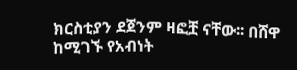ክርስቲያን ደጀንም ዛፎቿ ናቸው፡፡ በሸዋ ከሚገኙ የአብነት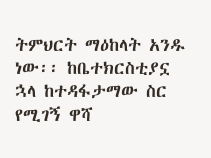ትምህርት ማዕከላት አንዱ ነው፡፡ ከቤተክርስቲያኗ ኋላ ከተዳፋታማው ስር የሚገኝ ዋሻ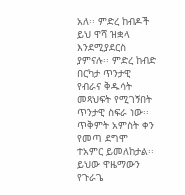አለ፡፡ ምድረ ከብዶች ይህ ዋሻ ዝቋላ እንደሚያደርስ ያምናሉ፡፡ ምድረ ከብድ በርካታ ጥንታዊ የብራና ቅዱሳት መጻህፍት የሚገኝበት ጥንታዊ ስፍራ ነው፡፡ ጥቅምት አምስት ቀን የመጣ ደግሞ ተአምር ይመለከታል፡፡ ይህው ዋዜማውን የጉራጌ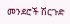መንደሮች ሽርጉድ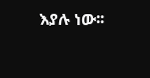እያሉ ነው፡፡